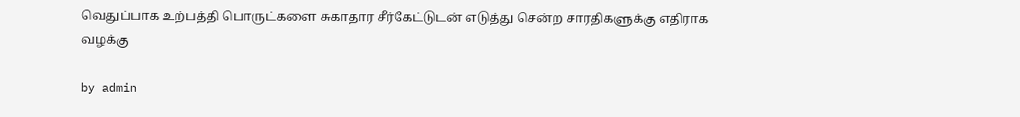வெதுப்பாக உற்பத்தி பொருட்களை சுகாதார சீர்கேட்டுடன் எடுத்து சென்ற சாரதிகளுக்கு எதிராக வழக்கு

by admin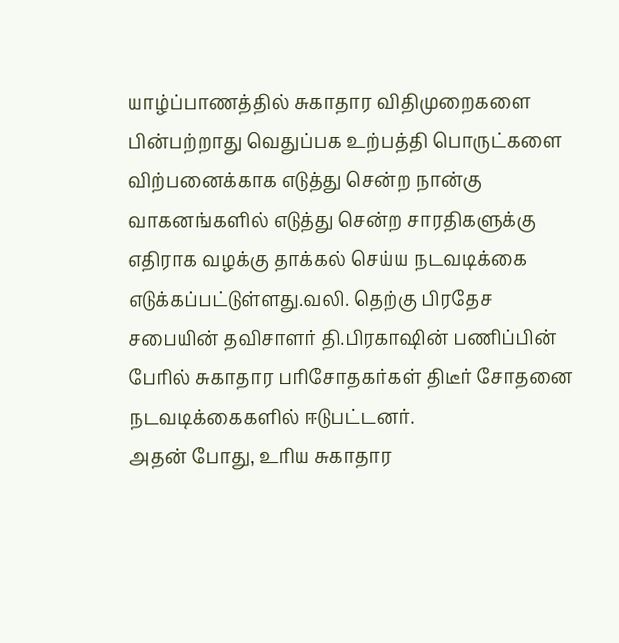யாழ்ப்பாணத்தில் சுகாதார விதிமுறைகளை பின்பற்றாது வெதுப்பக உற்பத்தி பொருட்களை விற்பனைக்காக எடுத்து சென்ற நான்கு வாகனங்களில் எடுத்து சென்ற சாரதிகளுக்கு எதிராக வழக்கு தாக்கல் செய்ய நடவடிக்கை எடுக்கப்பட்டுள்ளது.வலி. தெற்கு பிரதேச சபையின் தவிசாளர் தி.பிரகாஷின் பணிப்பின் பேரில் சுகாதார பரிசோதகர்கள் திடீர் சோதனை நடவடிக்கைகளில் ஈடுபட்டனர்.
அதன் போது, உரிய சுகாதார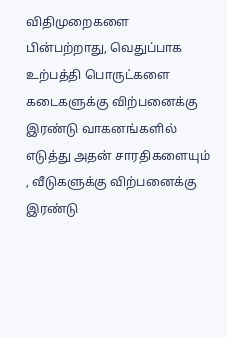விதிமுறைகளை பின்பற்றாது, வெதுப்பாக உற்பத்தி பொருட்களை கடைகளுக்கு விற்பனைக்கு  இரண்டு வாகனங்களில் எடுத்து அதன் சாரதிகளையும் , வீடுகளுக்கு விற்பனைக்கு இரண்டு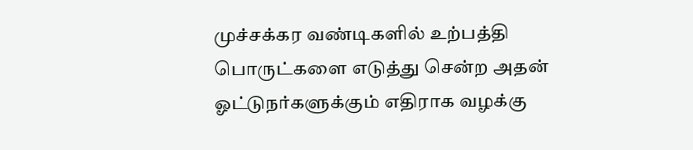முச்சக்கர வண்டிகளில் உற்பத்தி பொருட்களை எடுத்து சென்ற அதன் ஓட்டுநர்களுக்கும் எதிராக வழக்கு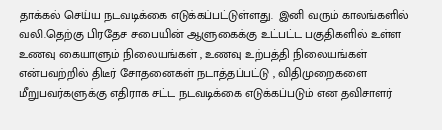தாக்கல் செய்ய நடவடிக்கை எடுக்கப்பட்டுள்ளது.  இனி வரும் காலங்களில் வலி.தெற்கு பிரதேச சபையின் ஆளுகைக்கு உட்பட்ட பகுதிகளில் உள்ள உணவு கையாளும் நிலையங்கள் , உணவு உற்பத்தி நிலையங்கள் என்பவற்றில் திடீர் சோதனைகள் நடாத்தப்பட்டு , விதிமுறைகளை மீறுபவர்களுக்கு எதிராக சட்ட நடவடிக்கை எடுக்கப்படும் என தவிசாளர்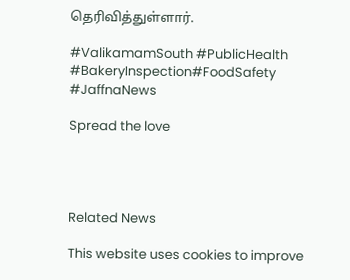தெரிவித்துள்ளார்.

#ValikamamSouth #PublicHealth #BakeryInspection#FoodSafety #JaffnaNews

Spread the love




Related News

This website uses cookies to improve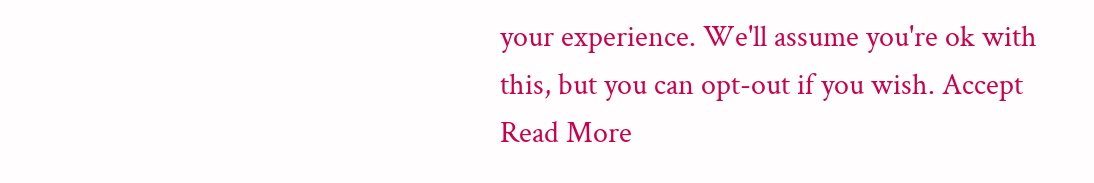your experience. We'll assume you're ok with this, but you can opt-out if you wish. Accept Read More